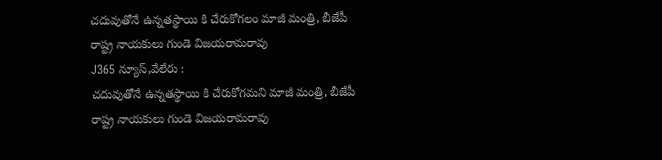చదువుతోనే ఉన్నతస్థాయి కి చేరుకోగలం మాజీ మంత్రి, బీజేపీ రాష్ట్ర నాయకులు గుండె విజయరామరావు
J365 న్యూస్,వేలేరు :
చదువుతోనే ఉన్నతస్థాయి కి చేరుకోగమని మాజీ మంత్రి, బీజేపీ రాష్ట్ర నాయకులు గుండె విజయరామరావు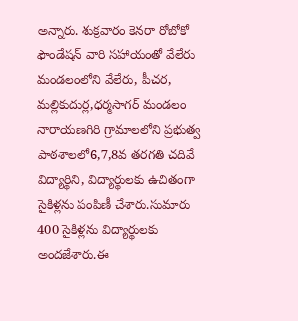అన్నారు. శుక్రవారం కెనరా రోబోకో ఫౌండేషన్ వారి సహాయంతో వేలేరు మండలంలోని వేలేరు, పీచర, మల్లికుదుర్ల,ధర్మసాగర్ మండలం నారాయణగిరి గ్రామాలలోని ప్రభుత్వ పాఠశాలలో6,7,8వ తరగతి చదివే విద్యార్థిని, విద్యార్థులకు ఉచితంగా సైకిళ్లను పంపిణీ చేశారు.సుమారు 400 సైకిళ్లను విద్యార్థులకు అందజేశారు.ఈ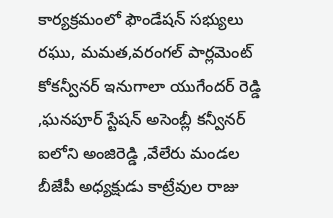కార్యక్రమంలో ఫౌండేషన్ సభ్యులు రఘు, మమత,వరంగల్ పార్లమెంట్ కోకన్వీనర్ ఇనుగాలా యుగేందర్ రెడ్డి ,ఘనపూర్ స్టేషన్ అసెంబ్లీ కన్వీనర్ ఐలోని అంజిరెడ్డి ,వేలేరు మండల బీజేపీ అధ్యక్షుడు కాట్రేవుల రాజు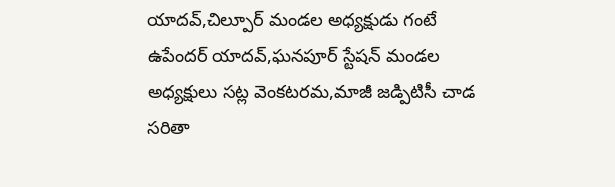యాదవ్,చిల్పూర్ మండల అధ్యక్షుడు గంటే ఉపేందర్ యాదవ్,ఘనపూర్ స్టేషన్ మండల అధ్యక్షులు సట్ల వెంకటరమ,మాజీ జడ్పిటిసీ చాడ సరితా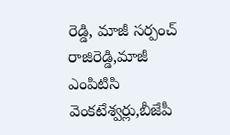రెడ్డి, మాజీ సర్పంచ్ రాజిరెడ్డి,మాజీ ఎంపిటిసి వెంకటేశ్వర్లు,బీజేపీ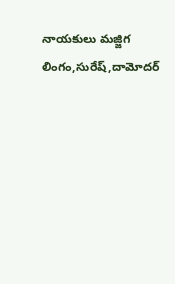నాయకులు మజ్జిగ లింగం,సురేష్,దామోదర్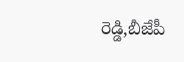రెడ్డి,బీజేపీ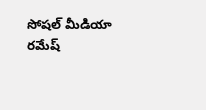సోషల్ మీడియా రమేష్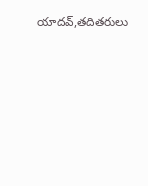యాదవ్,తదితరులు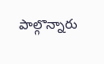పాల్గొన్నారు